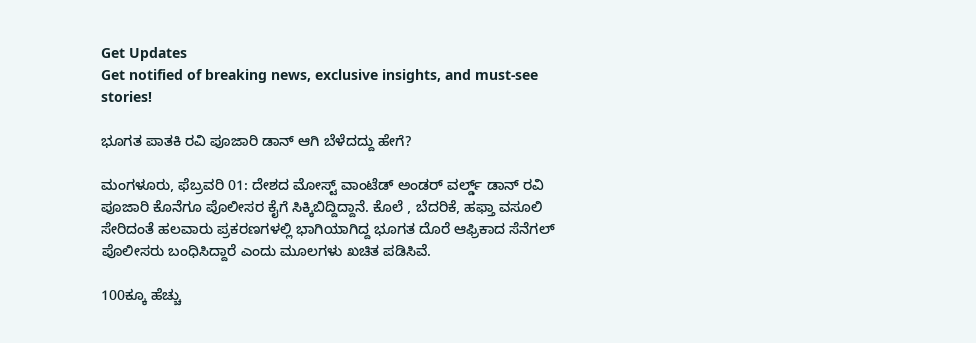Get Updates
Get notified of breaking news, exclusive insights, and must-see stories!

ಭೂಗತ ಪಾತಕಿ ರವಿ ಪೂಜಾರಿ ಡಾನ್ ಆಗಿ ಬೆಳೆದದ್ದು ಹೇಗೆ?

ಮಂಗಳೂರು, ಫೆಬ್ರವರಿ 01: ದೇಶದ ಮೋಸ್ಟ್ ವಾಂಟೆಡ್ ಅಂಡರ್ ವರ್ಲ್ಡ್ ಡಾನ್ ರವಿ ಪೂಜಾರಿ ಕೊನೆಗೂ ಪೊಲೀಸರ ಕೈಗೆ ಸಿಕ್ಕಿಬಿದ್ದಿದ್ದಾನೆ. ಕೊಲೆ , ಬೆದರಿಕೆ, ಹಫ್ತಾ ವಸೂಲಿ ಸೇರಿದಂತೆ ಹಲವಾರು ಪ್ರಕರಣಗಳಲ್ಲಿ ಭಾಗಿಯಾಗಿದ್ದ ಭೂಗತ ದೊರೆ ಆಫ್ರಿಕಾದ ಸೆನೆಗಲ್ ಪೊಲೀಸರು ಬಂಧಿಸಿದ್ದಾರೆ ಎಂದು ಮೂಲಗಳು ಖಚಿತ ಪಡಿಸಿವೆ.

100ಕ್ಕೂ ಹೆಚ್ಚು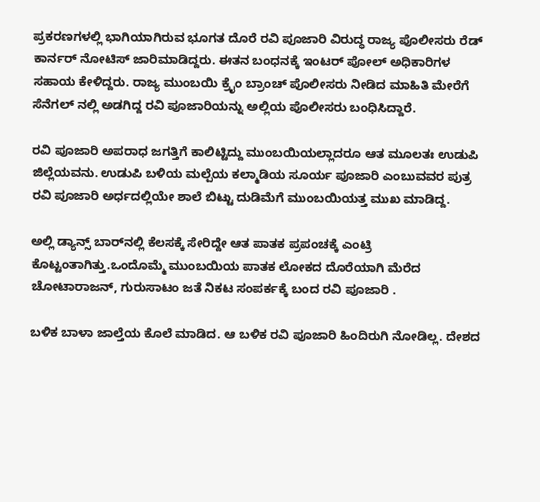ಪ್ರಕರಣಗಳಲ್ಲಿ ಭಾಗಿಯಾಗಿರುವ ಭೂಗತ ದೊರೆ ರವಿ ಪೂಜಾರಿ ವಿರುದ್ಧ ರಾಜ್ಯ ಪೊಲೀಸರು ರೆಡ್ ಕಾರ್ನರ್ ನೋಟಿಸ್ ಜಾರಿಮಾಡಿದ್ದರು. ಈತನ ಬಂಧನಕ್ಕೆ ಇಂಟರ್ ಪೋಲ್ ಅಧಿಕಾರಿಗಳ ಸಹಾಯ ಕೇಳಿದ್ದರು. ರಾಜ್ಯ ಮುಂಬಯಿ ಕ್ರೈಂ ಬ್ರಾಂಚ್ ಪೊಲೀಸರು ನೀಡಿದ ಮಾಹಿತಿ ಮೇರೆಗೆ ಸೆನೆಗಲ್ ನಲ್ಲಿ ಅಡಗಿದ್ದ ರವಿ ಪೂಜಾರಿಯನ್ನು ಅಲ್ಲಿಯ ಪೊಲೀಸರು ಬಂಧಿಸಿದ್ದಾರೆ.

ರವಿ ಪೂಜಾರಿ ಅಪರಾಧ ಜಗತ್ತಿಗೆ ಕಾಲಿಟ್ಟಿದ್ದು ಮುಂಬಯಿಯಲ್ಲಾದರೂ ಆತ ಮೂಲತಃ ಉಡುಪಿ ಜಿಲ್ಲೆಯವನು. ಉಡುಪಿ ಬಳಿಯ ಮಲ್ಪೆಯ ಕಲ್ಮಾಡಿಯ ಸೂರ್ಯ ಪೂಜಾರಿ ಎಂಬುವವರ ಪುತ್ರ ರವಿ ಪೂಜಾರಿ ಅರ್ಧದಲ್ಲಿಯೇ ಶಾಲೆ ಬಿಟ್ಟು ದುಡಿಮೆಗೆ ಮುಂಬಯಿಯತ್ತ ಮುಖ ಮಾಡಿದ್ದ.

ಅಲ್ಲಿ ಡ್ಯಾನ್ಸ್ ಬಾರ್‌ನಲ್ಲಿ ಕೆಲಸಕ್ಕೆ ಸೇರಿದ್ದೇ ಆತ ಪಾತಕ ಪ್ರಪಂಚಕ್ಕೆ ಎಂಟ್ರಿ ಕೊಟ್ಟಂತಾಗಿತ್ತು.ಒಂದೊಮ್ಮೆ ಮುಂಬಯಿಯ ಪಾತಕ ಲೋಕದ ದೊರೆಯಾಗಿ ಮೆರೆದ ಚೋಟಾರಾಜನ್, ಗುರುಸಾಟಂ ಜತೆ ನಿಕಟ ಸಂಪರ್ಕಕ್ಕೆ ಬಂದ ರವಿ ಪೂಜಾರಿ .

ಬಳಿಕ ಬಾಳಾ ಜಾಲ್ತೆಯ ಕೊಲೆ ಮಾಡಿದ. ಆ ಬಳಿಕ ರವಿ ಪೂಜಾರಿ ಹಿಂದಿರುಗಿ ನೋಡಿಲ್ಲ. ದೇಶದ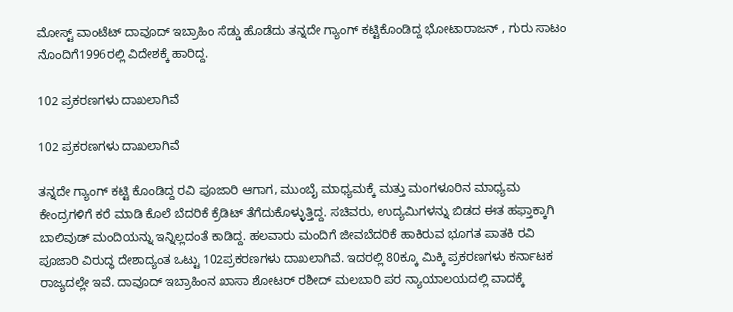ಮೋಸ್ಟ್ ವಾಂಟೆಟ್ ದಾವೂದ್ ಇಬ್ರಾಹಿಂ ಸೆಡ್ಡು ಹೊಡೆದು ತನ್ನದೇ ಗ್ಯಾಂಗ್ ಕಟ್ಟಿಕೊಂಡಿದ್ದ ಭೋಟಾರಾಜನ್ , ಗುರು ಸಾಟಂ ನೊಂದಿಗೆ1996ರಲ್ಲಿ ವಿದೇಶಕ್ಕೆ ಹಾರಿದ್ದ.

102 ಪ್ರಕರಣಗಳು ದಾಖಲಾಗಿವೆ

102 ಪ್ರಕರಣಗಳು ದಾಖಲಾಗಿವೆ

ತನ್ನದೇ ಗ್ಯಾಂಗ್ ಕಟ್ಟಿ ಕೊಂಡಿದ್ದ ರವಿ ಪೂಜಾರಿ ಆಗಾಗ, ಮುಂಬೈ ಮಾಧ್ಯಮಕ್ಕೆ ಮತ್ತು ಮಂಗಳೂರಿನ ಮಾಧ್ಯಮ ಕೇಂದ್ರಗಳಿಗೆ ಕರೆ ಮಾಡಿ ಕೊಲೆ ಬೆದರಿಕೆ ಕ್ರೆಡಿಟ್ ತೆಗೆದುಕೊಳ್ಳುತ್ತಿದ್ದ. ಸಚಿವರು, ಉದ್ಯಮಿಗಳನ್ನು ಬಿಡದ ಈತ ಹಫ್ತಾಕ್ಕಾಗಿ ಬಾಲಿವುಡ್ ಮಂದಿಯನ್ನು ಇನ್ನಿಲ್ಲದಂತೆ ಕಾಡಿದ್ದ. ಹಲವಾರು ಮಂದಿಗೆ ಜೀವಬೆದರಿಕೆ ಹಾಕಿರುವ ಭೂಗತ ಪಾತಕಿ ರವಿ ಪೂಜಾರಿ ವಿರುದ್ಧ ದೇಶಾದ್ಯಂತ ಒಟ್ಟು 102ಪ್ರಕರಣಗಳು ದಾಖಲಾಗಿವೆ. ಇದರಲ್ಲಿ 80ಕ್ಕೂ ಮಿಕ್ಕಿ ಪ್ರಕರಣಗಳು ಕರ್ನಾಟಕ ರಾಜ್ಯದಲ್ಲೇ ಇವೆ. ದಾವೂದ್ ಇಬ್ರಾಹಿಂನ ಖಾಸಾ ಶೋಟರ್ ರಶೀದ್ ಮಲಬಾರಿ ಪರ ನ್ಯಾಯಾಲಯದಲ್ಲಿ ವಾದಕ್ಕೆ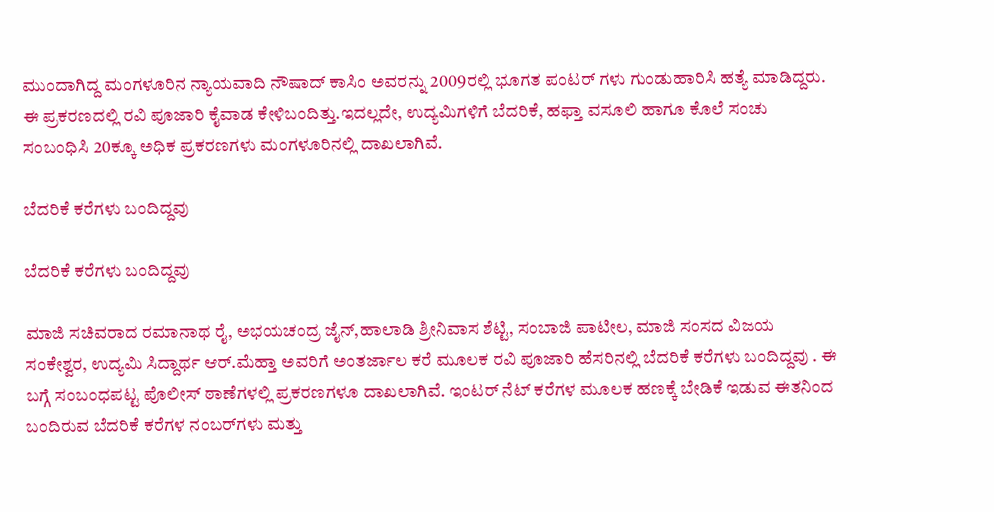ಮುಂದಾಗಿದ್ದ ಮಂಗಳೂರಿನ ನ್ಯಾಯವಾದಿ ನೌಷಾದ್ ಕಾಸಿಂ ಅವರನ್ನು 2009ರಲ್ಲಿ ಭೂಗತ ಪಂಟರ್ ಗಳು ಗುಂಡುಹಾರಿಸಿ ಹತ್ಯೆ ಮಾಡಿದ್ದರು. ಈ ಪ್ರಕರಣದಲ್ಲಿ ರವಿ ಪೂಜಾರಿ ಕೈವಾಡ ಕೇಳಿಬಂದಿತ್ತು.ಇದಲ್ಲದೇ, ಉದ್ಯಮಿಗಳಿಗೆ ಬೆದರಿಕೆ, ಹಫ್ತಾ ವಸೂಲಿ ಹಾಗೂ ಕೊಲೆ ಸಂಚು ಸಂಬಂಧಿಸಿ 20ಕ್ಕೂ ಅಧಿಕ ಪ್ರಕರಣಗಳು ಮಂಗಳೂರಿನಲ್ಲಿ ದಾಖಲಾಗಿವೆ.

ಬೆದರಿಕೆ ಕರೆಗಳು ಬಂದಿದ್ದವು

ಬೆದರಿಕೆ ಕರೆಗಳು ಬಂದಿದ್ದವು

ಮಾಜಿ ಸಚಿವರಾದ ರಮಾನಾಥ ರೈ, ಅಭಯಚಂದ್ರ ಜೈನ್‌,ಹಾಲಾಡಿ ಶ್ರೀನಿವಾಸ ಶೆಟ್ಟಿ, ಸಂಬಾಜಿ ಪಾಟೀಲ, ಮಾಜಿ ಸಂಸದ ವಿಜಯ ಸಂಕೇಶ್ವರ, ಉದ್ಯಮಿ ಸಿದ್ದಾರ್ಥ ಆರ್‌.ಮೆಹ್ತಾ ಅವರಿಗೆ ಅಂತರ್ಜಾಲ ಕರೆ ಮೂಲಕ ರವಿ ಪೂಜಾರಿ ಹೆಸರಿನಲ್ಲಿ ಬೆದರಿಕೆ ಕರೆಗಳು ಬಂದಿದ್ದವು . ಈ ಬಗ್ಗೆ ಸಂಬಂಧಪಟ್ಟ ಪೊಲೀಸ್ ಠಾಣೆಗಳಲ್ಲಿ ಪ್ರಕರಣಗಳೂ ದಾಖಲಾಗಿವೆ. ಇಂಟರ್ ನೆಟ್ ಕರೆಗಳ ಮೂಲಕ ಹಣಕ್ಕೆ ಬೇಡಿಕೆ ಇಡುವ ಈತನಿಂದ ಬಂದಿರುವ ಬೆದರಿಕೆ ಕರೆಗಳ ನಂಬರ್‌ಗಳು ಮತ್ತು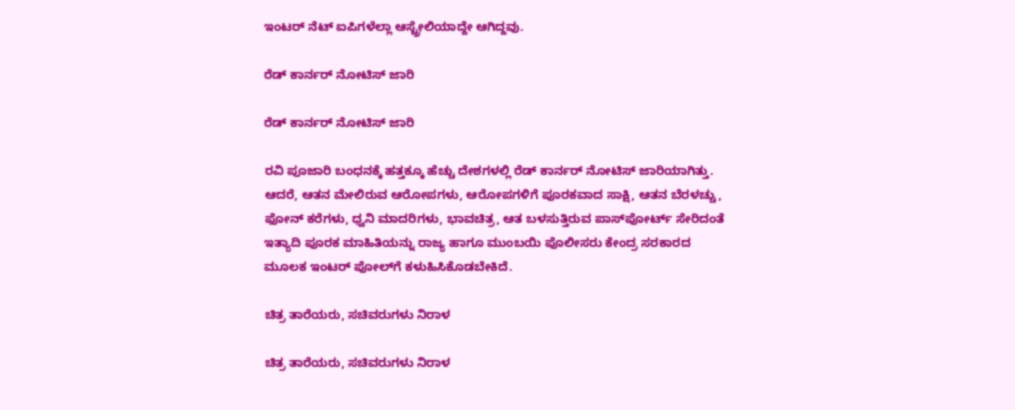ಇಂಟರ್ ನೆಟ್ ಐಪಿಗಳೆಲ್ಲಾ ಆಸ್ಟ್ರೇಲಿಯಾದ್ದೇ ಆಗಿದ್ದವು.

ರೆಡ್ ಕಾರ್ನರ್ ನೋಟಿಸ್ ಜಾರಿ

ರೆಡ್ ಕಾರ್ನರ್ ನೋಟಿಸ್ ಜಾರಿ

ರವಿ ಪೂಜಾರಿ ಬಂಧನಕ್ಕೆ ಹತ್ತಕ್ಕೂ ಹೆಚ್ಚು ದೇಶಗಳಲ್ಲಿ ರೆಡ್ ಕಾರ್ನರ್ ನೋಟಿಸ್ ಜಾರಿಯಾಗಿತ್ತು. ಆದರೆ, ಆತನ ಮೇಲಿರುವ ಆರೋಪಗಳು, ಆರೋಪಗಳಿಗೆ ಪೂರಕವಾದ ಸಾಕ್ಷಿ, ಆತನ ಬೆರಳಚ್ಚು, ಫೋನ್ ಕರೆಗಳು, ಧ್ವನಿ ಮಾದರಿಗಳು, ಭಾವಚಿತ್ರ, ಆತ ಬಳಸುತ್ತಿರುವ ಪಾಸ್‌ಪೋರ್ಟ್ ಸೇರಿದಂತೆ ಇತ್ಯಾದಿ ಪೂರಕ ಮಾಹಿತಿಯನ್ನು ರಾಜ್ಯ ಹಾಗೂ ಮುಂಬಯಿ ಪೊಲೀಸರು ಕೇಂದ್ರ ಸರಕಾರದ ಮೂಲಕ ಇಂಟರ್ ಪೋಲ್‌ಗೆ ಕಳುಹಿಸಿಕೊಡಬೇಕಿದೆ.

ಚಿತ್ರ ತಾರೆಯರು, ಸಚಿವರುಗಳು ನಿರಾಳ

ಚಿತ್ರ ತಾರೆಯರು, ಸಚಿವರುಗಳು ನಿರಾಳ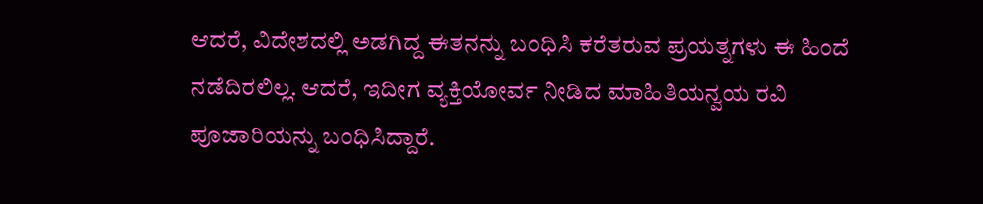ಆದರೆ, ವಿದೇಶದಲ್ಲಿ ಅಡಗಿದ್ದ ಈತನನ್ನು ಬಂಧಿಸಿ ಕರೆತರುವ ಪ್ರಯತ್ನಗಳು ಈ ಹಿಂದೆ ನಡೆದಿರಲಿಲ್ಲ. ಆದರೆ, ಇದೀಗ ವ್ಯಕ್ತಿಯೋರ್ವ ನೀಡಿದ ಮಾಹಿತಿಯನ್ವಯ ರವಿ ಪೂಜಾರಿಯನ್ನು ಬಂಧಿಸಿದ್ದಾರೆ.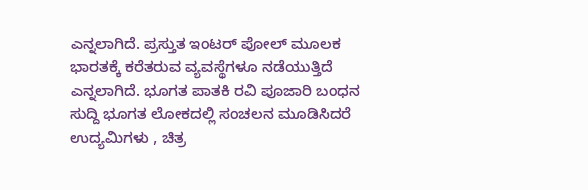ಎನ್ನಲಾಗಿದೆ. ಪ್ರಸ್ತುತ ಇಂಟರ್ ಪೋಲ್ ಮೂಲಕ ಭಾರತಕ್ಕೆ ಕರೆತರುವ ವ್ಯವಸ್ಥೆಗಳೂ ನಡೆಯುತ್ತಿದೆ ಎನ್ನಲಾಗಿದೆ. ಭೂಗತ ಪಾತಕಿ ರವಿ ಪೂಜಾರಿ ಬಂಧನ ಸುದ್ದಿ ಭೂಗತ ಲೋಕದಲ್ಲಿ ಸಂಚಲನ ಮೂಡಿಸಿದರೆ ಉದ್ಯಮಿಗಳು , ಚಿತ್ರ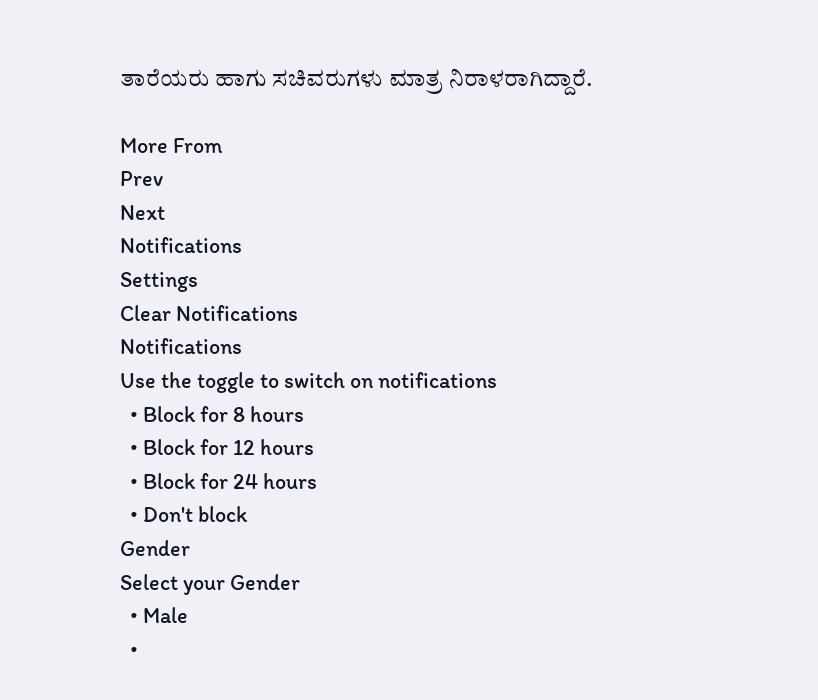ತಾರೆಯರು ಹಾಗು ಸಚಿವರುಗಳು ಮಾತ್ರ ನಿರಾಳರಾಗಿದ್ದಾರೆ.

More From
Prev
Next
Notifications
Settings
Clear Notifications
Notifications
Use the toggle to switch on notifications
  • Block for 8 hours
  • Block for 12 hours
  • Block for 24 hours
  • Don't block
Gender
Select your Gender
  • Male
  •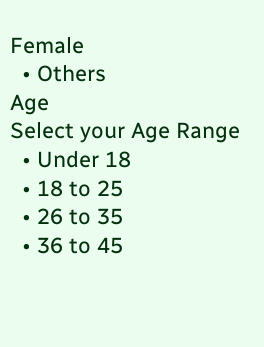Female
  • Others
Age
Select your Age Range
  • Under 18
  • 18 to 25
  • 26 to 35
  • 36 to 45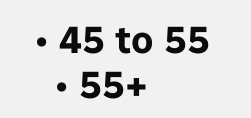• 45 to 55
  • 55+